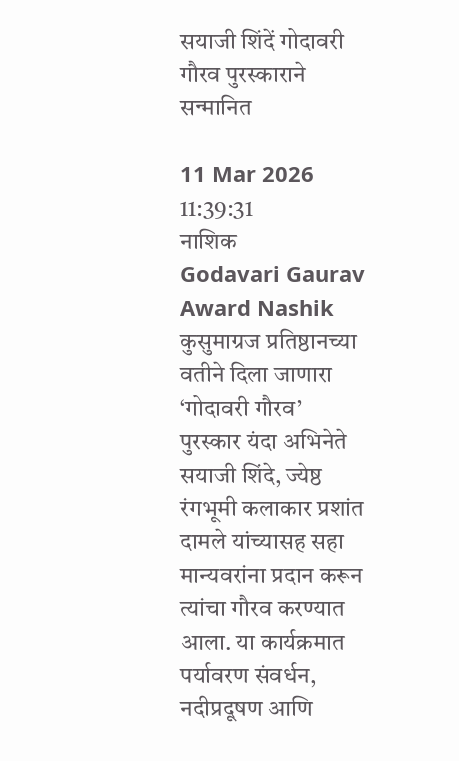सयाजी शिंदें गोदावरी गौरव पुरस्काराने सन्मानित

11 Mar 2026 11:39:31
नाशिक
Godavari Gaurav Award Nashik कुसुमाग्रज प्रतिष्ठानच्या वतीने दिला जाणारा ‘गोदावरी गौरव’ पुरस्कार यंदा अभिनेते सयाजी शिंदे, ज्येष्ठ रंगभूमी कलाकार प्रशांत दामले यांच्यासह सहा मान्यवरांना प्रदान करून त्यांचा गौरव करण्यात आला. या कार्यक्रमात पर्यावरण संवर्धन, नदीप्रदूषण आणि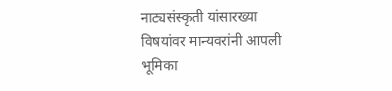नाट्यसंस्कृती यांसारख्या विषयांवर मान्यवरांनी आपली भूमिका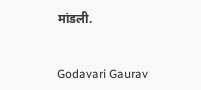मांडली.


Godavari Gaurav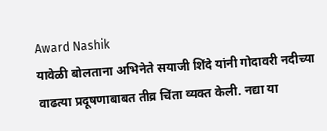Award Nashik
यावेळी बोलताना अभिनेते सयाजी शिंदे यांनी गोदावरी नदीच्या वाढत्या प्रदूषणाबाबत तीव्र चिंता व्यक्त केली. नद्या या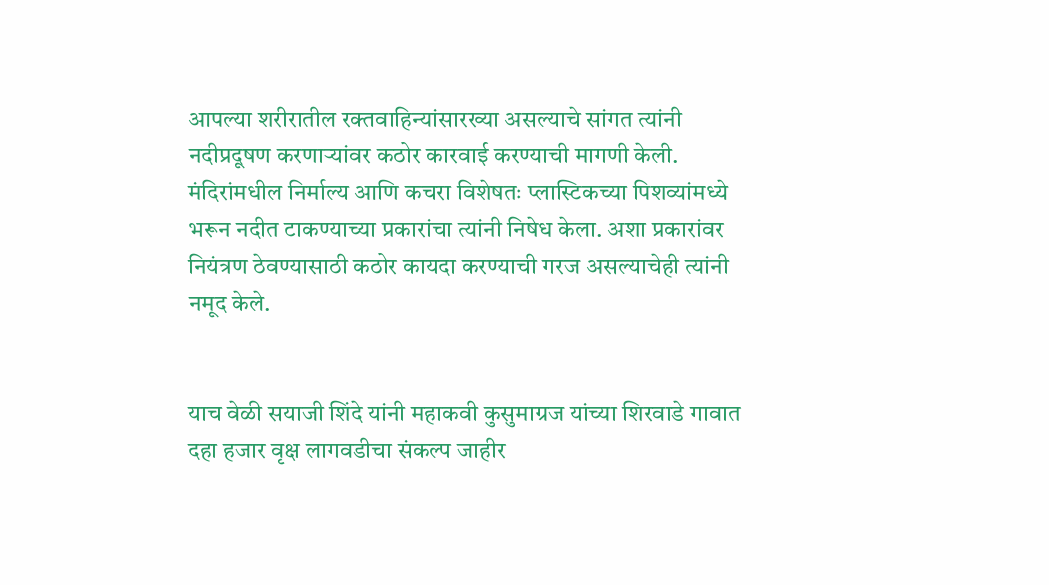आपल्या शरीरातील रक्तवाहिन्यांसारख्या असल्याचे सांगत त्यांनी नदीप्रदूषण करणाऱ्यांवर कठोर कारवाई करण्याची मागणी केली. मंदिरांमधील निर्माल्य आणि कचरा विशेषतः प्लास्टिकच्या पिशव्यांमध्ये भरून नदीत टाकण्याच्या प्रकारांचा त्यांनी निषेध केला. अशा प्रकारांवर नियंत्रण ठेवण्यासाठी कठोर कायदा करण्याची गरज असल्याचेही त्यांनी नमूद केले.


याच वेळी सयाजी शिंदे यांनी महाकवी कुसुमाग्रज यांच्या शिरवाडे गावात दहा हजार वृक्ष लागवडीचा संकल्प जाहीर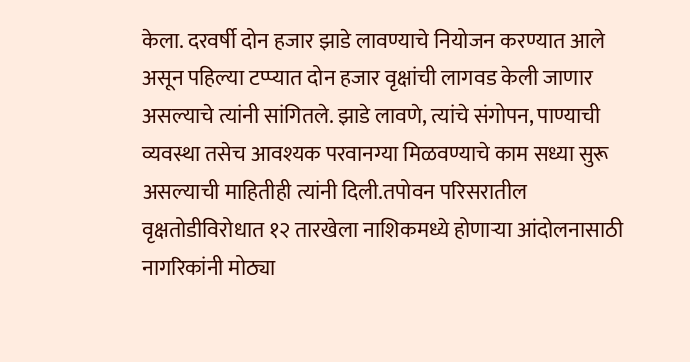केला. दरवर्षी दोन हजार झाडे लावण्याचे नियोजन करण्यात आले असून पहिल्या टप्प्यात दोन हजार वृक्षांची लागवड केली जाणार असल्याचे त्यांनी सांगितले. झाडे लावणे, त्यांचे संगोपन, पाण्याची व्यवस्था तसेच आवश्यक परवानग्या मिळवण्याचे काम सध्या सुरू असल्याची माहितीही त्यांनी दिली.तपोवन परिसरातील वृक्षतोडीविरोधात १२ तारखेला नाशिकमध्ये होणाऱ्या आंदोलनासाठी नागरिकांनी मोठ्या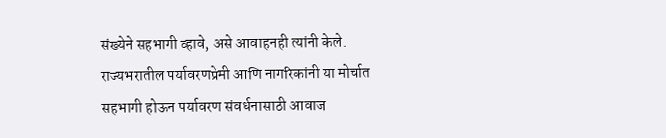संख्येने सहभागी व्हावे, असे आवाहनही त्यांनी केले. राज्यभरातील पर्यावरणप्रेमी आणि नागरिकांनी या मोर्चात सहभागी होऊन पर्यावरण संवर्धनासाठी आवाज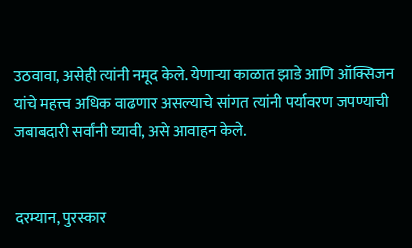उठवावा, असेही त्यांनी नमूद केले. येणाऱ्या काळात झाडे आणि ऑक्सिजन यांचे महत्त्व अधिक वाढणार असल्याचे सांगत त्यांनी पर्यावरण जपण्याची जबाबदारी सर्वांनी घ्यावी, असे आवाहन केले.


दरम्यान, पुरस्कार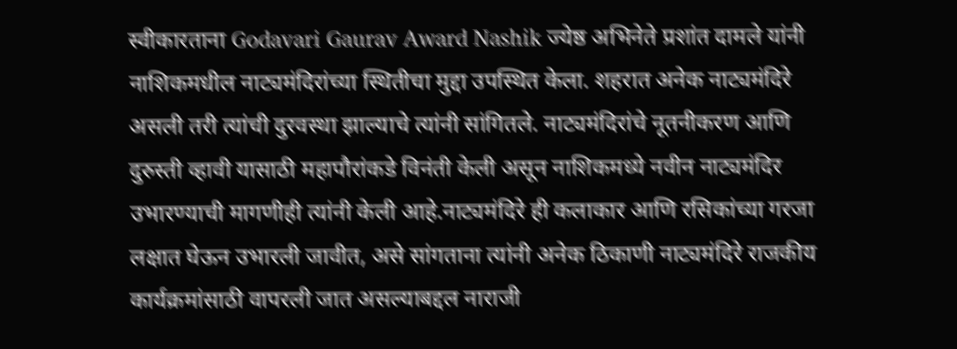स्वीकारताना Godavari Gaurav Award Nashik ज्येष्ठ अभिनेते प्रशांत दामले यांनी नाशिकमधील नाट्यमंदिरांच्या स्थितीचा मुद्दा उपस्थित केला. शहरात अनेक नाट्यमंदिरे असली तरी त्यांची दुरवस्था झाल्याचे त्यांनी सांगितले. नाट्यमंदिरांचे नूतनीकरण आणि दुरुस्ती व्हावी यासाठी महापौरांकडे विनंती केली असून नाशिकमध्ये नवीन नाट्यमंदिर उभारण्याची मागणीही त्यांनी केली आहे.नाट्यमंदिरे ही कलाकार आणि रसिकांच्या गरजा लक्षात घेऊन उभारली जावीत, असे सांगताना त्यांनी अनेक ठिकाणी नाट्यमंदिरे राजकीय कार्यक्रमांसाठी वापरली जात असल्याबद्दल नाराजी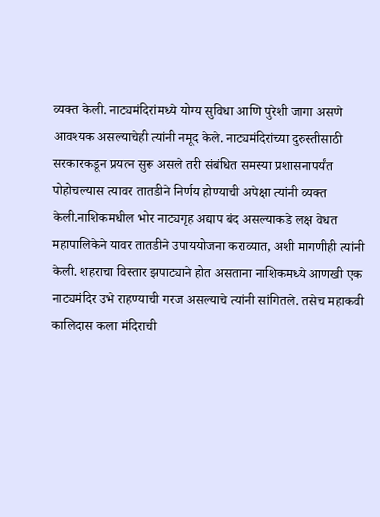व्यक्त केली. नाट्यमंदिरांमध्ये योग्य सुविधा आणि पुरेशी जागा असणे आवश्यक असल्याचेही त्यांनी नमूद केले. नाट्यमंदिरांच्या दुरुस्तीसाठी सरकारकडून प्रयत्न सुरू असले तरी संबंधित समस्या प्रशासनापर्यंत पोहोचल्यास त्यावर तातडीने निर्णय होण्याची अपेक्षा त्यांनी व्यक्त केली.नाशिकमधील भोर नाट्यगृह अद्याप बंद असल्याकडे लक्ष वेधत महापालिकेने यावर तातडीने उपाययोजना कराव्यात, अशी मागणीही त्यांनी केली. शहराचा विस्तार झपाट्याने होत असताना नाशिकमध्ये आणखी एक नाट्यमंदिर उभे राहण्याची गरज असल्याचे त्यांनी सांगितले. तसेच महाकवी कालिदास कला मंदिराची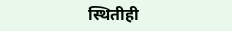स्थितीही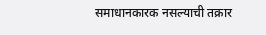समाधानकारक नसल्याची तक्रार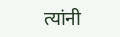त्यांनी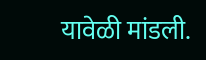यावेळी मांडली.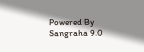Powered By Sangraha 9.0